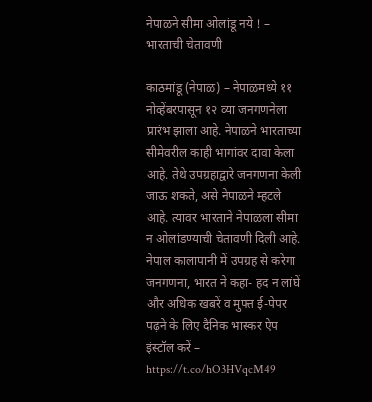नेपाळने सीमा ओलांडू नये ! – भारताची चेतावणी

काठमांडू (नेपाळ) – नेपाळमध्ये ११ नोव्हेंबरपासून १२ व्या जनगणनेला प्रारंभ झाला आहे. नेपाळने भारताच्या सीमेवरील काही भागांवर दावा केला आहे. तेथे उपग्रहाद्वारे जनगणना केली जाऊ शकते, असे नेपाळने म्हटले आहे. त्यावर भारताने नेपाळला सीमा न ओलांडण्याची चेतावणी दिली आहे.
नेपाल कालापानी में उपग्रह से करेगा जनगणना, भारत ने कहा- हद न लांघें
और अधिक खबरें व मुफ्त ई-पेपर पढ़ने के लिए दैनिक भास्कर ऐप इंस्टॉल करें – https://t.co/hO3HVqcM49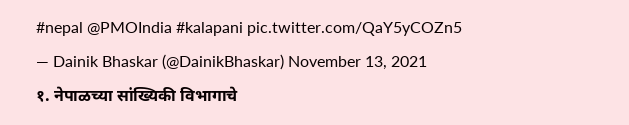#nepal @PMOIndia #kalapani pic.twitter.com/QaY5yCOZn5
— Dainik Bhaskar (@DainikBhaskar) November 13, 2021
१. नेपाळच्या सांख्यिकी विभागाचे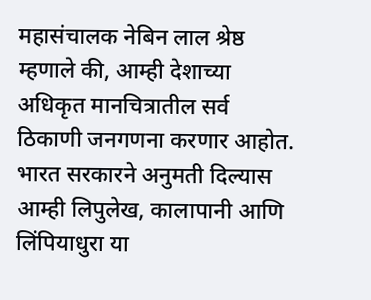महासंचालक नेबिन लाल श्रेष्ठ म्हणाले की, आम्ही देशाच्या अधिकृत मानचित्रातील सर्व ठिकाणी जनगणना करणार आहोत. भारत सरकारने अनुमती दिल्यास आम्ही लिपुलेख, कालापानी आणि लिंपियाधुरा या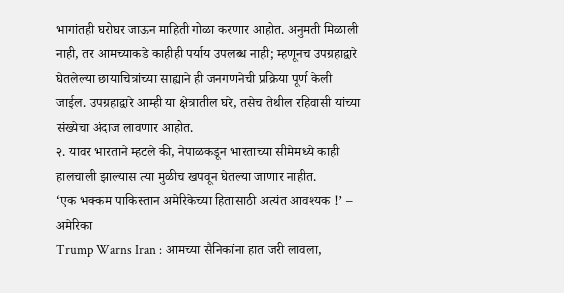भागांतही घरोघर जाऊन माहिती गोळा करणार आहोत. अनुमती मिळाली नाही, तर आमच्याकडे काहीही पर्याय उपलब्ध नाही; म्हणूनच उपग्रहाद्वारे घेतलेल्या छायाचित्रांच्या साह्याने ही जनगणनेची प्रक्रिया पूर्ण केली जाईल. उपग्रहाद्वारे आम्ही या क्षेत्रातील घरे, तसेच तेथील रहिवासी यांच्या संख्येचा अंदाज लावणार आहोत.
२. यावर भारताने म्हटले की, नेपाळकडून भारताच्या सीमेमध्ये काही हालचाली झाल्यास त्या मुळीच खपवून घेतल्या जाणार नाहीत.
‘एक भक्कम पाकिस्तान अमेरिकेच्या हितासाठी अत्यंत आवश्यक !’ – अमेरिका
Trump Warns Iran : आमच्या सैनिकांना हात जरी लावला,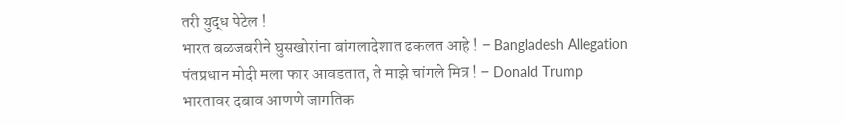तरी युद्ध पेटेल !
भारत बळजबरीने घुसखोरांना बांगलादेशात ढकलत आहे ! – Bangladesh Allegation
पंतप्रधान मोदी मला फार आवडतात, ते माझे चांगले मित्र ! – Donald Trump
भारतावर दबाव आणणे जागतिक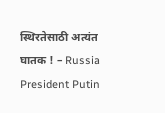स्थिरतेसाठी अत्यंत घातक ! – Russia President Putin